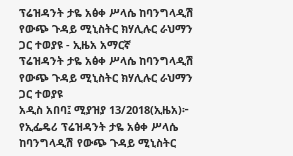ፕሬዝዳንት ታዬ አፅቀ ሥላሴ ከባንግላዲሽ የውጭ ጉዳይ ሚኒስትር ክሃሊሉር ራህማን ጋር ተወያዩ - ኢዜአ አማርኛ
ፕሬዝዳንት ታዬ አፅቀ ሥላሴ ከባንግላዲሽ የውጭ ጉዳይ ሚኒስትር ክሃሊሉር ራህማን ጋር ተወያዩ
አዲስ አበባ፤ ሚያዝያ 13/2018(ኢዜአ)፦ የኢፌዴሪ ፕሬዝዳንት ታዬ አፅቀ ሥላሴ ከባንግላዲሽ የውጭ ጉዳይ ሚኒስትር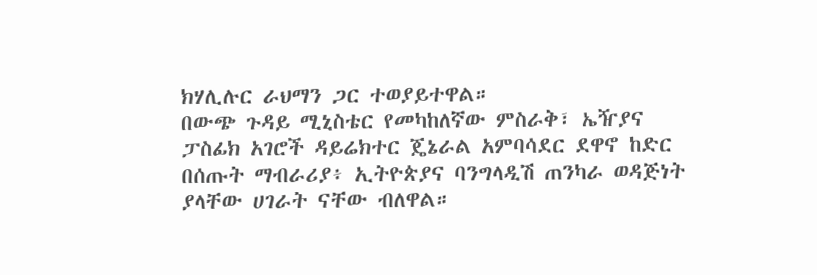ክሃሊሉር ራህማን ጋር ተወያይተዋል።
በውጭ ጉዳይ ሚኒስቴር የመካከለኛው ምስራቅ፣ ኤዥያና ፓስፊክ አገሮች ዳይሬክተር ጄኔራል አምባሳደር ደዋኖ ከድር በሰጡት ማብራሪያ፥ ኢትዮጵያና ባንግላዲሽ ጠንካራ ወዳጅነት ያላቸው ሀገራት ናቸው ብለዋል።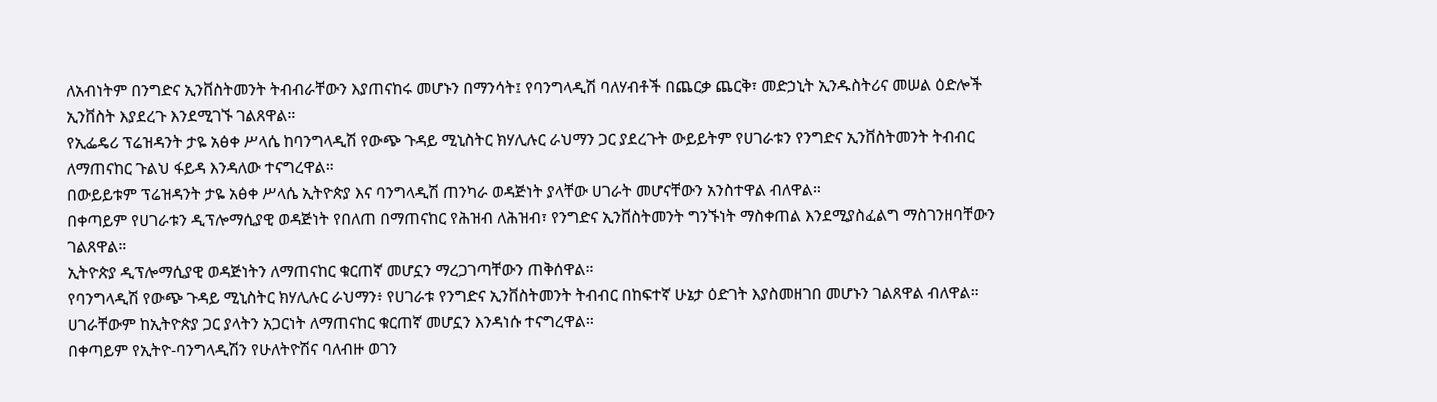ለአብነትም በንግድና ኢንቨስትመንት ትብብራቸውን እያጠናከሩ መሆኑን በማንሳት፤ የባንግላዲሽ ባለሃብቶች በጨርቃ ጨርቅ፣ መድኃኒት ኢንዱስትሪና መሠል ዕድሎች ኢንቨስት እያደረጉ እንደሚገኙ ገልጸዋል።
የኢፌዴሪ ፕሬዝዳንት ታዬ አፅቀ ሥላሴ ከባንግላዲሽ የውጭ ጉዳይ ሚኒስትር ክሃሊሉር ራህማን ጋር ያደረጉት ውይይትም የሀገራቱን የንግድና ኢንቨስትመንት ትብብር ለማጠናከር ጉልህ ፋይዳ እንዳለው ተናግረዋል።
በውይይቱም ፕሬዝዳንት ታዬ አፅቀ ሥላሴ ኢትዮጵያ እና ባንግላዲሽ ጠንካራ ወዳጅነት ያላቸው ሀገራት መሆናቸውን አንስተዋል ብለዋል።
በቀጣይም የሀገራቱን ዲፕሎማሲያዊ ወዳጅነት የበለጠ በማጠናከር የሕዝብ ለሕዝብ፣ የንግድና ኢንቨስትመንት ግንኙነት ማስቀጠል እንደሚያስፈልግ ማስገንዘባቸውን ገልጸዋል።
ኢትዮጵያ ዲፕሎማሲያዊ ወዳጅነትን ለማጠናከር ቁርጠኛ መሆኗን ማረጋገጣቸውን ጠቅሰዋል።
የባንግላዲሽ የውጭ ጉዳይ ሚኒስትር ክሃሊሉር ራህማን፥ የሀገራቱ የንግድና ኢንቨስትመንት ትብብር በከፍተኛ ሁኔታ ዕድገት እያስመዘገበ መሆኑን ገልጸዋል ብለዋል።
ሀገራቸውም ከኢትዮጵያ ጋር ያላትን አጋርነት ለማጠናከር ቁርጠኛ መሆኗን እንዳነሱ ተናግረዋል።
በቀጣይም የኢትዮ-ባንግላዲሽን የሁለትዮሽና ባለብዙ ወገን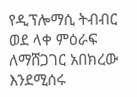የዲፕሎማሲ ትብብር ወደ ላቀ ምዕራፍ ለማሸጋገር አበክረው እንደሚሰሩ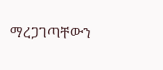ማረጋገጣቸውን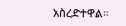አስረድተዋል።